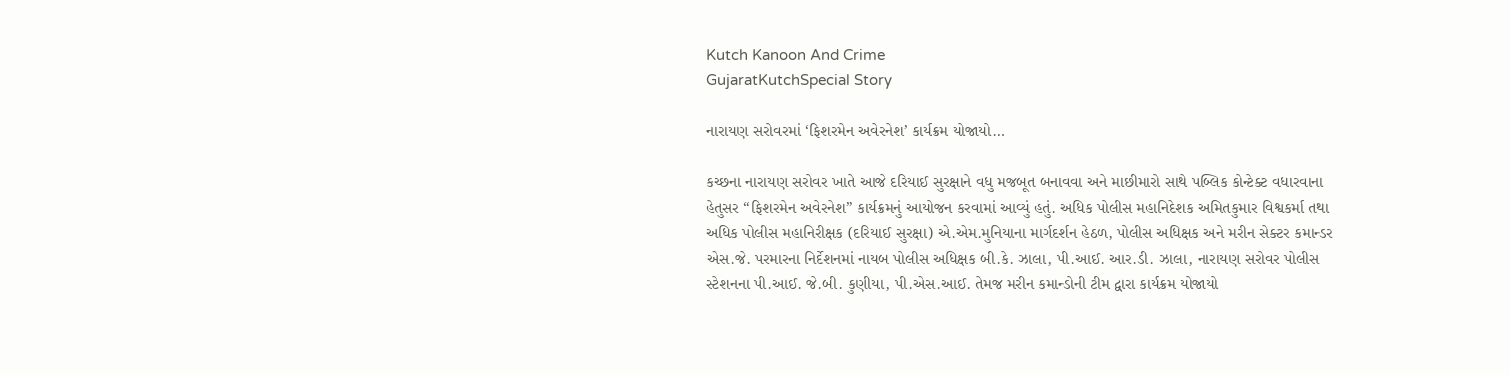Kutch Kanoon And Crime
GujaratKutchSpecial Story

નારાયણ સરોવરમાં ‘ફિશરમેન અવેરનેશ’ કાર્યક્રમ યોજાયો…

કચ્છના નારાયણ સરોવર ખાતે આજે દરિયાઈ સુરક્ષાને વધુ મજબૂત બનાવવા અને માછીમારો સાથે પબ્લિક કોન્ટેક્ટ વધારવાના હેતુસર “ફિશરમેન અવેરનેશ” કાર્યક્રમનું આયોજન કરવામાં આવ્યું હતું. અધિક પોલીસ મહાનિદેશક અમિતકુમાર વિશ્વકર્મા તથા અધિક પોલીસ મહાનિરીક્ષક (દરિયાઈ સુરક્ષા) એ.એમ.મુનિયાના માર્ગદર્શન હેઠળ, પોલીસ અધિક્ષક અને મરીન સેક્ટર કમાન્ડર એસ.જે. પરમારના નિર્દેશનમાં નાયબ પોલીસ અધિક્ષક બી.કે. ઝાલા, પી.આઈ. આર.ડી. ઝાલા, નારાયણ સરોવર પોલીસ સ્ટેશનના પી.આઈ. જે.બી. કુણીયા, પી.એસ.આઈ. તેમજ મરીન કમાન્ડોની ટીમ દ્વારા કાર્યક્રમ યોજાયો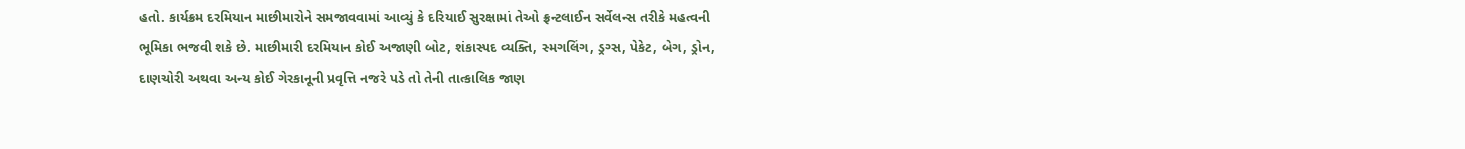હતો. કાર્યક્રમ દરમિયાન માછીમારોને સમજાવવામાં આવ્યું કે દરિયાઈ સુરક્ષામાં તેઓ ફ્રન્ટલાઈન સર્વેલન્સ તરીકે મહત્વની ભૂમિકા ભજવી શકે છે. માછીમારી દરમિયાન કોઈ અજાણી બોટ, શંકાસ્પદ વ્યક્તિ, સ્મગલિંગ, ડ્રગ્સ, પેકેટ, બેગ, ડ્રોન, દાણચોરી અથવા અન્ય કોઈ ગેરકાનૂની પ્રવૃત્તિ નજરે પડે તો તેની તાત્કાલિક જાણ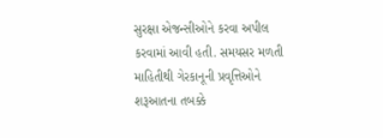સુરક્ષા એજન્સીઓને કરવા અપીલ કરવામાં આવી હતી. સમયસર મળતી માહિતીથી ગેરકાનૂની પ્રવૃત્તિઓને શરૂઆતના તબક્કે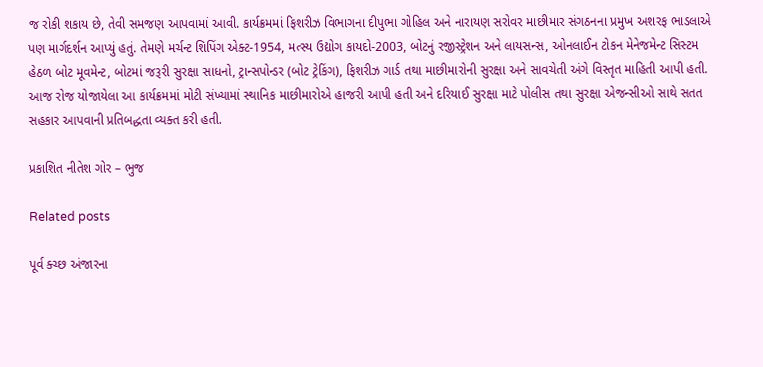જ રોકી શકાય છે, તેવી સમજણ આપવામાં આવી. કાર્યક્રમમાં ફિશરીઝ વિભાગના દીપુભા ગોહિલ અને નારાયણ સરોવર માછીમાર સંગઠનના પ્રમુખ અશરફ ભાડલાએ પણ માર્ગદર્શન આપ્યું હતું. તેમણે મર્ચન્ટ શિપિંગ એક્ટ-1954, મત્સ્ય ઉદ્યોગ કાયદો-2003, બોટનું રજીસ્ટ્રેશન અને લાયસન્સ, ઓનલાઈન ટોકન મેનેજમેન્ટ સિસ્ટમ હેઠળ બોટ મૂવમેન્ટ, બોટમાં જરૂરી સુરક્ષા સાધનો, ટ્રાન્સપોન્ડર (બોટ ટ્રેકિંગ), ફિશરીઝ ગાર્ડ તથા માછીમારોની સુરક્ષા અને સાવચેતી અંગે વિસ્તૃત માહિતી આપી હતી. આજ રોજ યોજાયેલા આ કાર્યક્રમમાં મોટી સંખ્યામાં સ્થાનિક માછીમારોએ હાજરી આપી હતી અને દરિયાઈ સુરક્ષા માટે પોલીસ તથા સુરક્ષા એજન્સીઓ સાથે સતત સહકાર આપવાની પ્રતિબદ્ધતા વ્યક્ત કરી હતી.

પ્રકાશિત નીતેશ ગોર – ભુજ

Related posts

પૂર્વ ક્ચ્છ અંજારના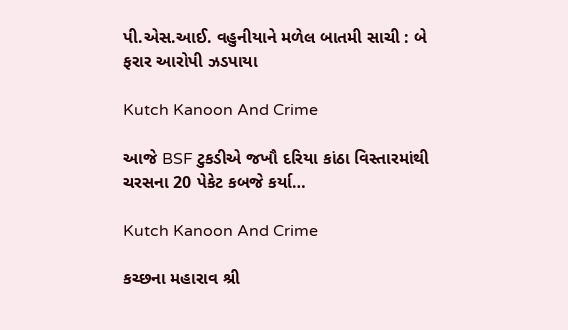પી.એસ.આઈ. વહુનીયાને મળેલ બાતમી સાચી : બે ફરાર આરોપી ઝડપાયા

Kutch Kanoon And Crime

આજે BSF ટુકડીએ જખૌ દરિયા કાંઠા વિસ્તારમાંથી ચરસના 20 પેકેટ કબજે કર્યા…

Kutch Kanoon And Crime

કચ્છના મહારાવ શ્રી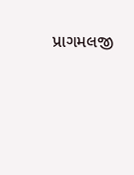પ્રાગમલજી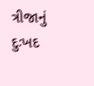ત્રીજાનું દુઃખદ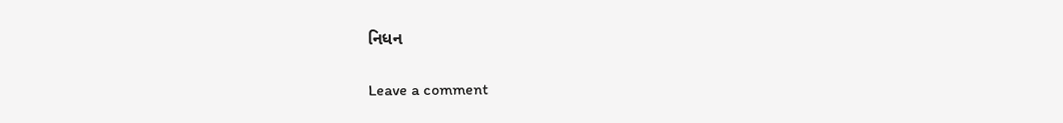નિધન

Leave a comment